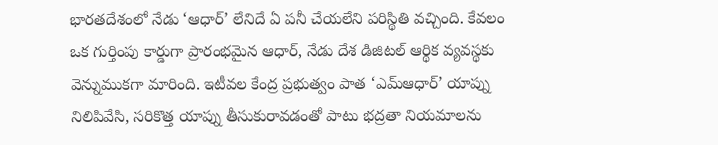భారతదేశంలో నేడు ‘ఆధార్’ లేనిదే ఏ పనీ చేయలేని పరిస్థితి వచ్చింది. కేవలం ఒక గుర్తింపు కార్డుగా ప్రారంభమైన ఆధార్, నేడు దేశ డిజిటల్ ఆర్థిక వ్యవస్థకు వెన్నుముకగా మారింది. ఇటీవల కేంద్ర ప్రభుత్వం పాత ‘ఎమ్ఆధార్’ యాప్ను నిలిపివేసి, సరికొత్త యాప్ను తీసుకురావడంతో పాటు భద్రతా నియమాలను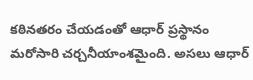కఠినతరం చేయడంతో ఆధార్ ప్రస్థానం మరోసారి చర్చనీయాంశమైంది. అసలు ఆధార్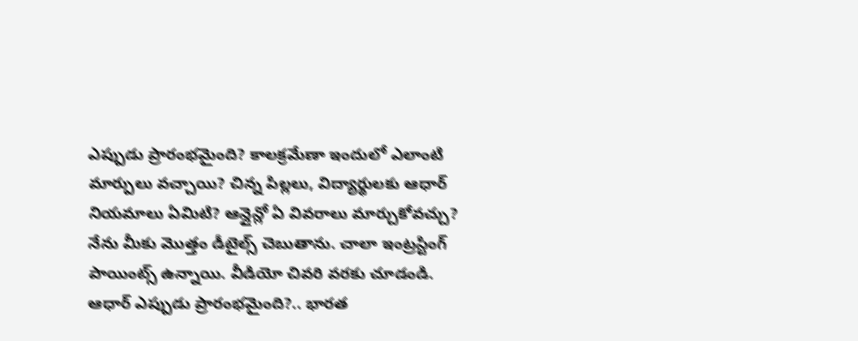ఎప్పుడు ప్రారంభమైంది? కాలక్రమేణా ఇందులో ఎలాంటి మార్పులు వచ్చాయి? చిన్న పిల్లలు, విద్యార్థులకు ఆధార్ నియమాలు ఏమిటి? ఆన్లైన్లో ఏ వివరాలు మార్చుకోవచ్చు? నేను మీకు మొత్తం డీటైల్స్ చెబుతాను. చాలా ఇంట్రస్టింగ్ పాయింట్స్ ఉన్నాయి. వీడియో చివరి వరకు చూడండి. ఆధార్ ఎప్పుడు ప్రారంభమైంది?.. భారత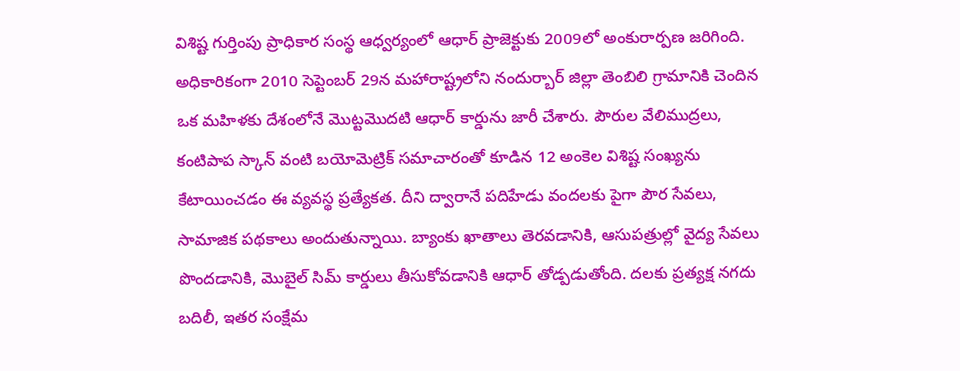విశిష్ట గుర్తింపు ప్రాధికార సంస్థ ఆధ్వర్యంలో ఆధార్ ప్రాజెక్టుకు 2009లో అంకురార్పణ జరిగింది. అధికారికంగా 2010 సెప్టెంబర్ 29న మహారాష్ట్రలోని నందుర్బార్ జిల్లా తెంబిలి గ్రామానికి చెందిన ఒక మహిళకు దేశంలోనే మొట్టమొదటి ఆధార్ కార్డును జారీ చేశారు. పౌరుల వేలిముద్రలు, కంటిపాప స్కాన్ వంటి బయోమెట్రిక్ సమాచారంతో కూడిన 12 అంకెల విశిష్ట సంఖ్యను కేటాయించడం ఈ వ్యవస్థ ప్రత్యేకత. దీని ద్వారానే పదిహేడు వందలకు పైగా పౌర సేవలు, సామాజిక పథకాలు అందుతున్నాయి. బ్యాంకు ఖాతాలు తెరవడానికి, ఆసుపత్రుల్లో వైద్య సేవలు పొందడానికి, మొబైల్ సిమ్ కార్డులు తీసుకోవడానికి ఆధార్ తోడ్పడుతోంది. దలకు ప్రత్యక్ష నగదు బదిలీ, ఇతర సంక్షేమ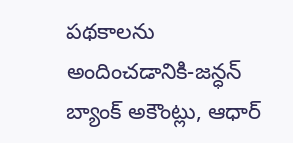పథకాలను అందించడానికి-జన్ధన్ బ్యాంక్ అకౌంట్లు, ఆధార్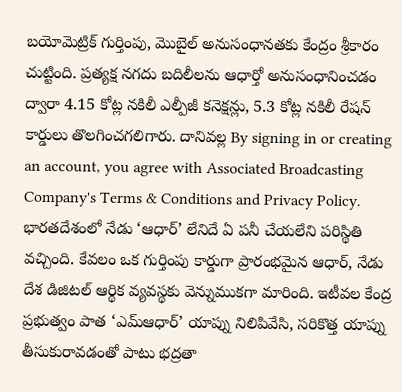బయోమెట్రిక్ గుర్తింపు, మొబైల్ అనుసంధానతకు కేంద్రం శ్రీకారం చుట్టింది. ప్రత్యక్ష నగదు బదిలీలను ఆధార్తో అనుసంధానించడం ద్వారా 4.15 కోట్ల నకిలీ ఎల్పీజీ కనెక్షన్లు, 5.3 కోట్ల నకిలీ రేషన్ కార్డులు తొలగించగలిగారు. దానివల్ల By signing in or creating an account, you agree with Associated Broadcasting Company's Terms & Conditions and Privacy Policy. భారతదేశంలో నేడు ‘ఆధార్’ లేనిదే ఏ పనీ చేయలేని పరిస్థితి వచ్చింది. కేవలం ఒక గుర్తింపు కార్డుగా ప్రారంభమైన ఆధార్, నేడు దేశ డిజిటల్ ఆర్థిక వ్యవస్థకు వెన్నుముకగా మారింది. ఇటీవల కేంద్ర ప్రభుత్వం పాత ‘ఎమ్ఆధార్’ యాప్ను నిలిపివేసి, సరికొత్త యాప్ను తీసుకురావడంతో పాటు భద్రతా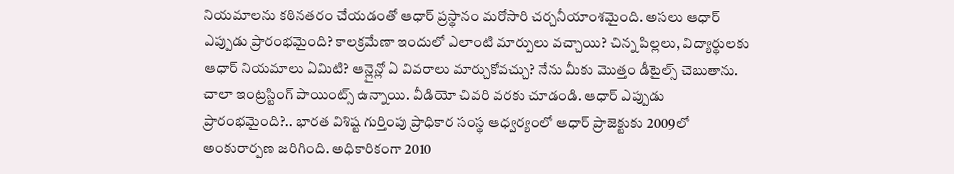నియమాలను కఠినతరం చేయడంతో ఆధార్ ప్రస్థానం మరోసారి చర్చనీయాంశమైంది. అసలు ఆధార్ ఎప్పుడు ప్రారంభమైంది? కాలక్రమేణా ఇందులో ఎలాంటి మార్పులు వచ్చాయి? చిన్న పిల్లలు, విద్యార్థులకు ఆధార్ నియమాలు ఏమిటి? ఆన్లైన్లో ఏ వివరాలు మార్చుకోవచ్చు? నేను మీకు మొత్తం డీటైల్స్ చెబుతాను. చాలా ఇంట్రస్టింగ్ పాయింట్స్ ఉన్నాయి. వీడియో చివరి వరకు చూడండి. ఆధార్ ఎప్పుడు ప్రారంభమైంది?.. భారత విశిష్ట గుర్తింపు ప్రాధికార సంస్థ ఆధ్వర్యంలో ఆధార్ ప్రాజెక్టుకు 2009లో అంకురార్పణ జరిగింది. అధికారికంగా 2010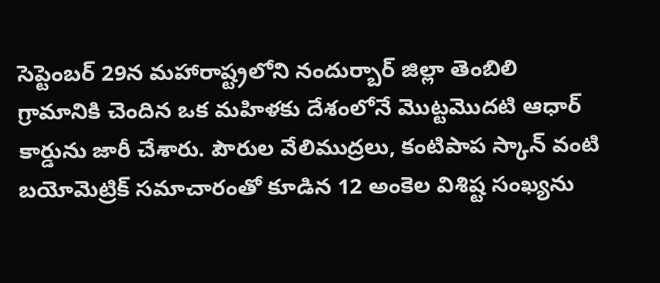సెప్టెంబర్ 29న మహారాష్ట్రలోని నందుర్బార్ జిల్లా తెంబిలి గ్రామానికి చెందిన ఒక మహిళకు దేశంలోనే మొట్టమొదటి ఆధార్ కార్డును జారీ చేశారు. పౌరుల వేలిముద్రలు, కంటిపాప స్కాన్ వంటి బయోమెట్రిక్ సమాచారంతో కూడిన 12 అంకెల విశిష్ట సంఖ్యను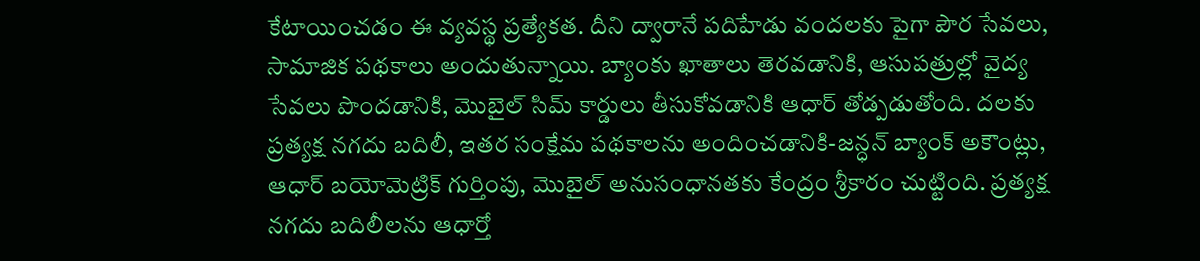కేటాయించడం ఈ వ్యవస్థ ప్రత్యేకత. దీని ద్వారానే పదిహేడు వందలకు పైగా పౌర సేవలు, సామాజిక పథకాలు అందుతున్నాయి. బ్యాంకు ఖాతాలు తెరవడానికి, ఆసుపత్రుల్లో వైద్య సేవలు పొందడానికి, మొబైల్ సిమ్ కార్డులు తీసుకోవడానికి ఆధార్ తోడ్పడుతోంది. దలకు ప్రత్యక్ష నగదు బదిలీ, ఇతర సంక్షేమ పథకాలను అందించడానికి-జన్ధన్ బ్యాంక్ అకౌంట్లు, ఆధార్ బయోమెట్రిక్ గుర్తింపు, మొబైల్ అనుసంధానతకు కేంద్రం శ్రీకారం చుట్టింది. ప్రత్యక్ష నగదు బదిలీలను ఆధార్తో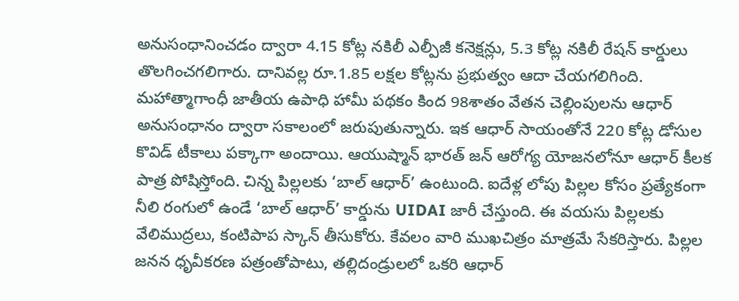అనుసంధానించడం ద్వారా 4.15 కోట్ల నకిలీ ఎల్పీజీ కనెక్షన్లు, 5.3 కోట్ల నకిలీ రేషన్ కార్డులు తొలగించగలిగారు. దానివల్ల రూ.1.85 లక్షల కోట్లను ప్రభుత్వం ఆదా చేయగలిగింది. మహాత్మాగాంధీ జాతీయ ఉపాధి హామీ పథకం కింద 98శాతం వేతన చెల్లింపులను ఆధార్ అనుసంధానం ద్వారా సకాలంలో జరుపుతున్నారు. ఇక ఆధార్ సాయంతోనే 220 కోట్ల డోసుల కొవిడ్ టీకాలు పక్కాగా అందాయి. ఆయుష్మాన్ భారత్ జన్ ఆరోగ్య యోజనలోనూ ఆధార్ కీలక పాత్ర పోషిస్తోంది. చిన్న పిల్లలకు ‘బాల్ ఆధార్’ ఉంటుంది. ఐదేళ్ల లోపు పిల్లల కోసం ప్రత్యేకంగా నీలి రంగులో ఉండే ‘బాల్ ఆధార్’ కార్డును UIDAI జారీ చేస్తుంది. ఈ వయసు పిల్లలకు వేలిముద్రలు, కంటిపాప స్కాన్ తీసుకోరు. కేవలం వారి ముఖచిత్రం మాత్రమే సేకరిస్తారు. పిల్లల జనన ధృవీకరణ పత్రంతోపాటు, తల్లిదండ్రులలో ఒకరి ఆధార్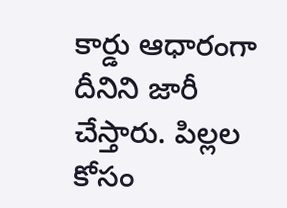కార్డు ఆధారంగా దీనిని జారీ చేస్తారు. పిల్లల కోసం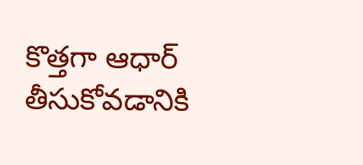కొత్తగా ఆధార్ తీసుకోవడానికి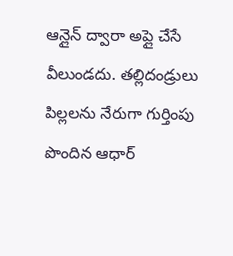ఆన్లైన్ ద్వారా అప్లై చేసే వీలుండదు. తల్లిదండ్రులు పిల్లలను నేరుగా గుర్తింపు పొందిన ఆధార్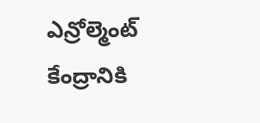ఎన్రోల్మెంట్ కేంద్రానికి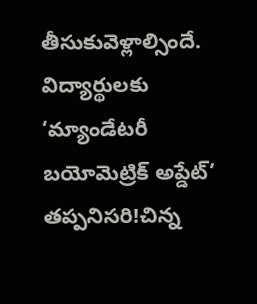తీసుకువెళ్లాల్సిందే. విద్యార్థులకు ‘మ్యాండేటరీ బయోమెట్రిక్ అప్డేట్’ తప్పనిసరి!చిన్న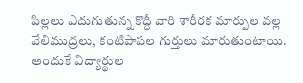పిల్లలు ఎదుగుతున్న కొద్దీ వారి శారీరక మార్పుల వల్ల వేలిముద్రలు, కంటిపాపల గుర్తులు మారుతుంటాయి. అందుకే విద్యార్థుల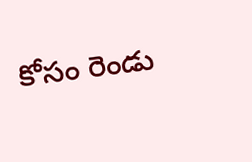కోసం రెండు